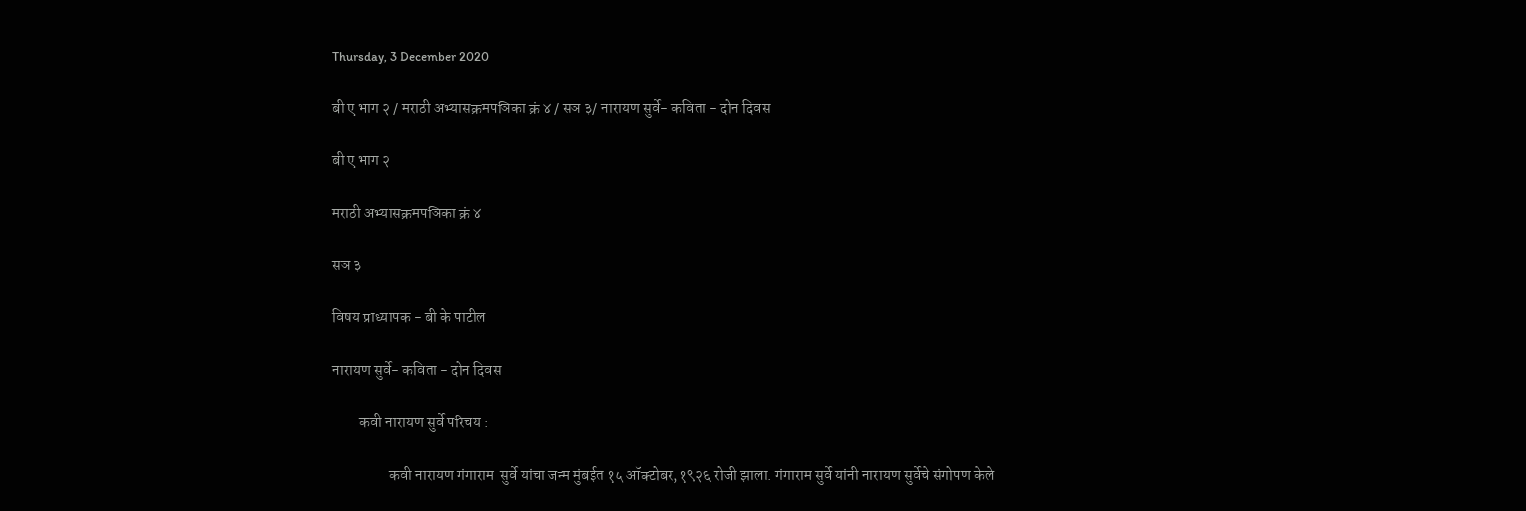Thursday, 3 December 2020

बी ए भाग २ / मराठी अभ्यासक्रमपञिका क्रं ४ / सञ ३/ नारायण सुर्वे- कविता - दोन दिवस

बी ए भाग २

मराठी अभ्यासक्रमपञिका क्रं ४

सञ ३

विषय प्राध्यापक - बी के पाटील

नारायण सुर्वे- कविता - दोन दिवस

         कवी नारायण सुर्वे परिचय :

                   कवी नारायण गंगाराम  सुर्वे यांचा जन्म मुंबईत १५ ऑक्टोबर,१९२६ रोजी झाला. गंगाराम सुर्वे यांनी नारायण सुर्वेचे संगोपण केले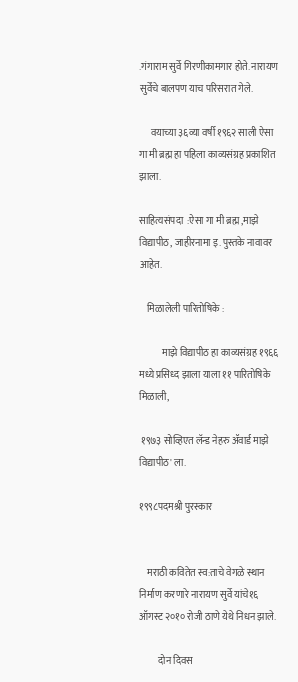.गंगाराम सुर्वे गिरणीकामगार होते. नारायण सुर्वेंचे बालपण याच परिसरात गेले.

      वयाच्या ३६व्या वर्षी १९६२ साली ऐसा गा मी ब्रह्म हा पहिला काव्यसंग्रह प्रकाशित झाला.

साहित्यसंपदा  :ऐसा गा मी ब्रह्म ,माझे विद्यापीठ, जाहीरनामा इ. पुस्तके नावावर आहेत.

    मिळालेली पारितोषिके :

            माझे विद्यापीठ हा काव्यसंग्रह १९६६ मध्ये प्रसिध्द झाला याला ११ पारितोषिके मिळाली,

 १९७३ सोव्हिएत लॅन्ड नेहरु ॲवार्ड माझे विद्यापीठ' ला.

१९९८पदमश्री पुरस्कार


    मराठी कवितेत स्व:ताचे वेगळे स्थान निर्माण करणारे नारायण सुर्वे यांचे१६ ऑगस्ट २०१० रोजी ठाणे येथे निधन झाले.

          दोन दिवस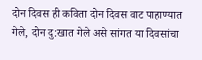दोन दिवस ही कविता दोन दिवस वाट पाहाण्यात गेले, दोन दु:खात गेले असे सांगत या दिवसांचा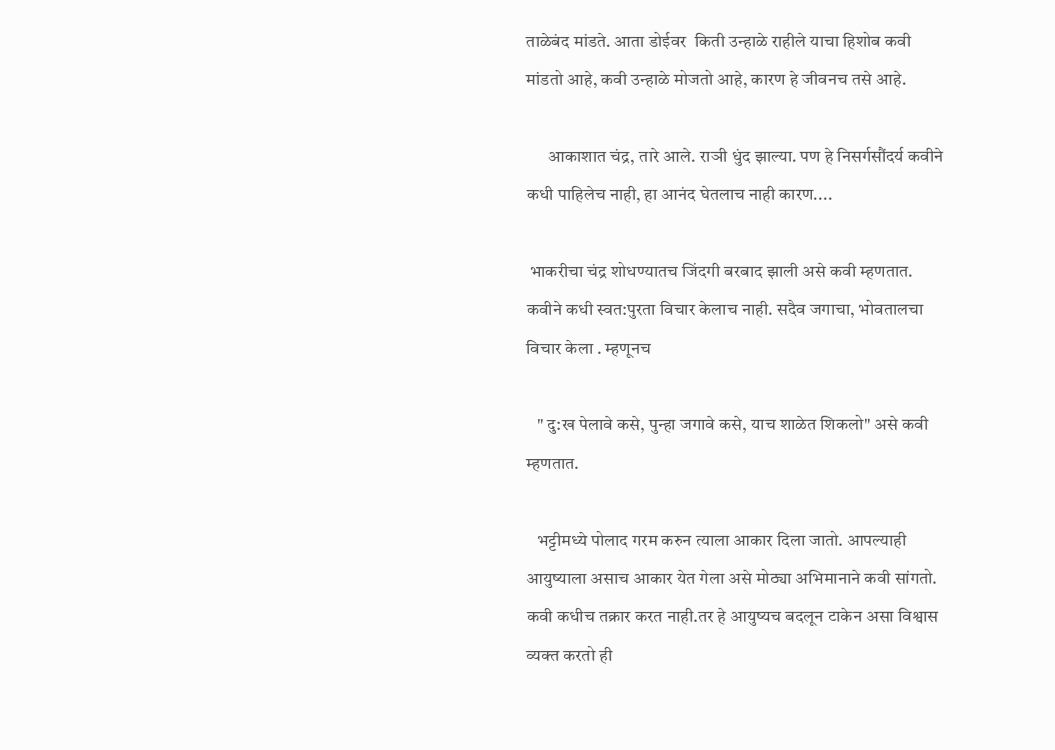ताळेबंद मांडते. आता डोईवर  किती उन्हाळे राहीले याचा हिशोब कवी मांडतो आहे, कवी उन्हाळे मोजतो आहे, कारण हे जीवनच तसे आहे.

      आकाशात चंद्र, तारे आले. राञी धुंद झाल्या. पण हे निसर्गसौंदर्य कवीने कधी पाहिलेच नाही, हा आनंद घेतलाच नाही कारण....

 भाकरीचा चंद्र शोधण्यातच जिंदगी बरबाद झाली असे कवी म्हणतात. कवीने कधी स्वत:पुरता विचार केलाच नाही. सदैव जगाचा, भोवतालचा विचार केला . म्हणूनच

   " दु:ख पेलावे कसे, पुन्हा जगावे कसे, याच शाळेत शिकलो" असे कवी म्हणतात.

   भट्टीमध्ये पोलाद गरम करुन त्याला आकार दिला जातो. आपल्याही आयुष्याला असाच आकार येत गेला असे मोठ्या अभिमानाने कवी सांगतो. कवी कधीच तक्रार करत नाही.तर हे आयुष्यच बदलून टाकेन असा विश्वास व्यक्त करतो ही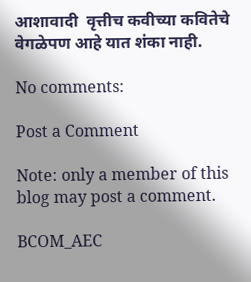आशावादी  वृत्तीच कवीच्या कवितेचे वेगळेपण आहे यात शंका नाही.

No comments:

Post a Comment

Note: only a member of this blog may post a comment.

BCOM_AEC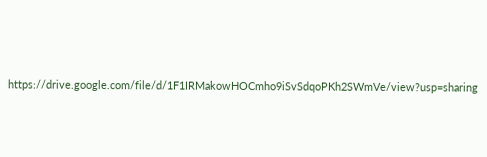https://drive.google.com/file/d/1F1IRMakowHOCmho9iSvSdqoPKh2SWmVe/view?usp=sharing